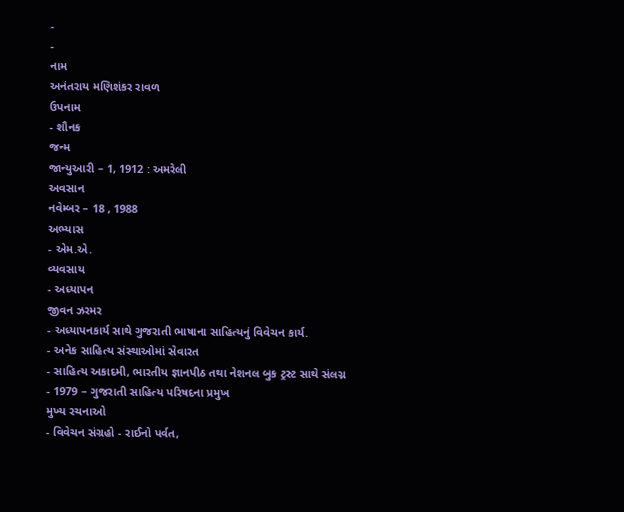-
-
નામ
અનંતરાય મણિશંકર રાવળ
ઉપનામ
- શૌનક
જન્મ
જાન્યુઆરી – 1, 1912 : અમરેલી
અવસાન
નવેમ્બર – 18 , 1988
અભ્યાસ
- એમ.એ.
વ્યવસાય
- અધ્યાપન
જીવન ઝરમર
- અધ્યાપનકાર્ય સાથે ગુજરાતી ભાષાના સાહિત્યનું વિવેચન કાર્ય.
- અનેક સાહિત્ય સંસ્થાઓમાં સેવારત
- સાહિત્ય અકાદમી, ભારતીય જ્ઞાનપીઠ તથા નેશનલ બુક ટ્રસ્ટ સાથે સંલગ્ન
- 1979 – ગુજરાતી સાહિત્ય પરિષદના પ્રમુખ
મુખ્ય રચનાઓ
- વિવેચન સંગ્રહો - રાઈનો પર્વત,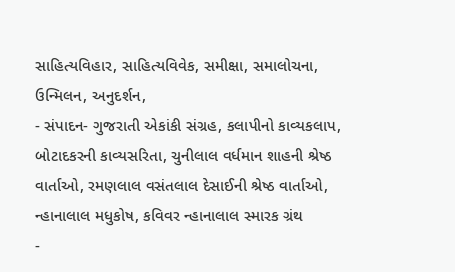સાહિત્યવિહાર, સાહિત્યવિવેક, સમીક્ષા, સમાલોચના, ઉન્મિલન, અનુદર્શન,
- સંપાદન- ગુજરાતી એકાંકી સંગ્રહ, કલાપીનો કાવ્યકલાપ, બોટાદકરની કાવ્યસરિતા, ચુનીલાલ વર્ધમાન શાહની શ્રેષ્ઠ વાર્તાઓ, રમણલાલ વસંતલાલ દેસાઈની શ્રેષ્ઠ વાર્તાઓ, ન્હાનાલાલ મધુકોષ, કવિવર ન્હાનાલાલ સ્મારક ગ્રંથ
-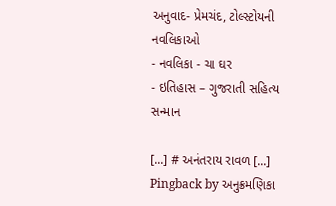અનુવાદ- પ્રેમચંદ, ટોલ્સ્ટોયની નવલિકાઓ
- નવલિકા - ચા ઘર
- ઇતિહાસ – ગુજરાતી સહિત્ય
સન્માન

[...] # અનંતરાય રાવળ [...]
Pingback by અનુક્રમણિકા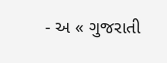- અ « ગુજરાતી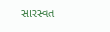સારસ્વત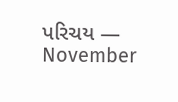પરિચય — November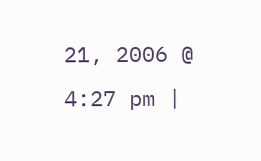21, 2006 @ 4:27 pm |